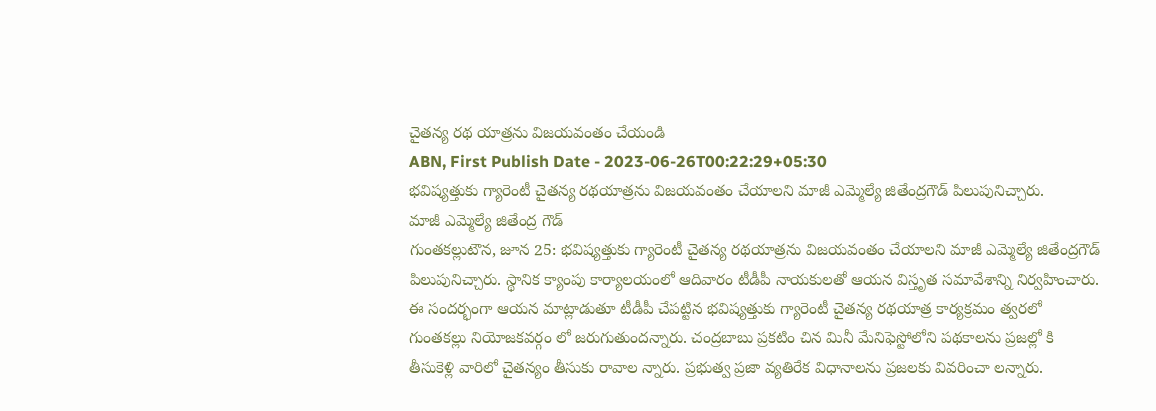చైతన్య రథ యాత్రను విజయవంతం చేయండి
ABN, First Publish Date - 2023-06-26T00:22:29+05:30
భవిష్యత్తుకు గ్యారెంటీ చైతన్య రథయాత్రను విజయవంతం చేయాలని మాజీ ఎమ్మెల్యే జితేంద్రగౌడ్ పిలుపునిచ్చారు.
మాజీ ఎమ్మెల్యే జితేంద్ర గౌడ్
గుంతకల్లుటౌన, జూన 25: భవిష్యత్తుకు గ్యారెంటీ చైతన్య రథయాత్రను విజయవంతం చేయాలని మాజీ ఎమ్మెల్యే జితేంద్రగౌడ్ పిలుపునిచ్చారు. స్థానిక క్యాంపు కార్యాలయంలో ఆదివారం టీడీపీ నాయకులతో ఆయన విస్తృత సమావేశాన్ని నిర్వహించారు. ఈ సందర్భంగా ఆయన మాట్లాడుతూ టీడీపీ చేపట్టిన భవిష్యత్తుకు గ్యారెంటీ చైతన్య రథయాత్ర కార్యక్రమం త్వరలో గుంతకల్లు నియోజకవర్గం లో జరుగుతుందన్నారు. చంద్రబాబు ప్రకటిం చిన మినీ మేనిఫెస్టోలోని పథకాలను ప్రజల్లో కి తీసుకెళ్లి వారిలో చైతన్యం తీసుకు రావాల న్నారు. ప్రభుత్వ ప్రజా వ్యతిరేక విధానాలను ప్రజలకు వివరించా లన్నారు.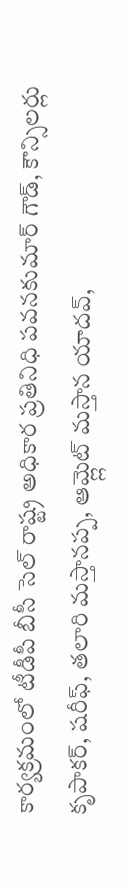కార్యక్రమంలో టీడీపీ బీసీ సెల్ రాష్ట్ర అధికార ప్రతినిధి పవనకుమార్ గౌడ్, కౌన్సిలర్లు కృపాకర్, షరీఫ్, తలారి మస్తానప్ప, ఆమ్ల్లెట్ మస్తాన యాదవ్,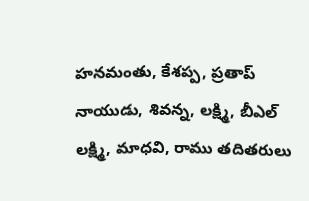హనమంతు, కేశప్ప, ప్రతాప్ నాయుడు, శివన్న, లక్ష్మి, బీఎల్ లక్ష్మి, మాధవి, రాము తదితరులు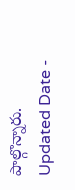పాల్గొన్నారు.
Updated Date -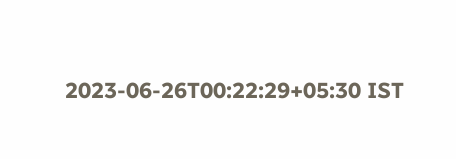2023-06-26T00:22:29+05:30 IST